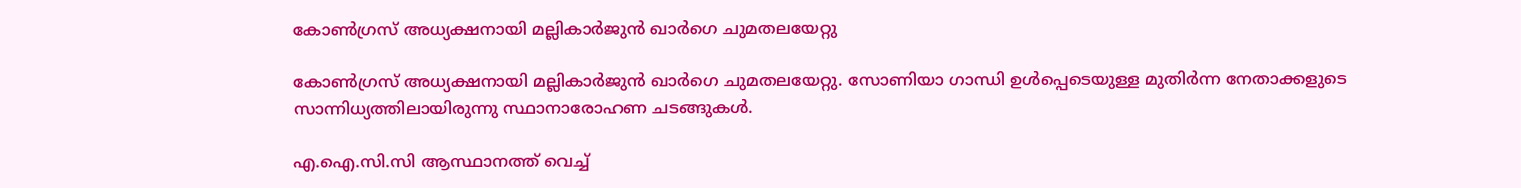കോണ്‍ഗ്രസ് അധ്യക്ഷനായി മല്ലികാര്‍ജുന്‍ ഖാര്‍ഗെ ചുമതലയേറ്റു

കോണ്‍ഗ്രസ് അധ്യക്ഷനായി മല്ലികാര്‍ജുന്‍ ഖാര്‍ഗെ ചുമതലയേറ്റു. സോണിയാ ഗാന്ധി ഉള്‍പ്പെടെയുള്ള മുതിര്‍ന്ന നേതാക്കളുടെ സാന്നിധ്യത്തിലായിരുന്നു സ്ഥാനാരോഹണ ചടങ്ങുകള്‍.

എ.ഐ.സി.സി ആസ്ഥാനത്ത് വെച്ച്‌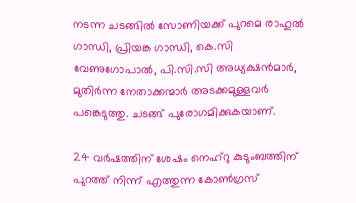നടന്ന ചടങ്ങില്‍ സോണിയക്ക് പുറമെ രാഹുല്‍ ഗാന്ധി, പ്രിയങ്ക ഗാന്ധി, കെ.സി വേണുഗോപാല്‍, പി.സി.സി അധ്യക്ഷന്‍മാര്‍, മുതിര്‍ന്ന നേതാക്കന്മാര്‍ അടക്കമുള്ളവര്‍ പങ്കെടുത്തു. ചടങ്ങ് പുരോഗമിക്കുകയാണ്.

24 വര്‍ഷത്തിന് ശേഷം നെഹ്‍റു കുടുംബത്തിന് പുറത്ത് നിന്ന് എത്തുന്ന കോണ്‍ഗ്രസ്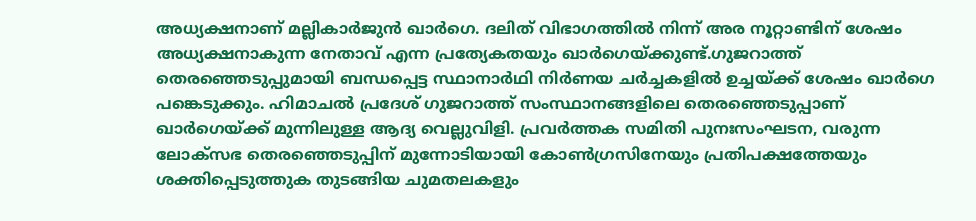അധ്യക്ഷനാണ് മല്ലികാര്‍ജുന്‍ ഖാര്‍ഗെ. ദലിത് വിഭാഗത്തില്‍ നിന്ന് അര നൂറ്റാണ്ടിന് ശേഷം അധ്യക്ഷനാകുന്ന നേതാവ് എന്ന പ്രത്യേകതയും ഖാര്‍ഗെയ്ക്കുണ്ട്.ഗുജറാത്ത് തെരഞ്ഞെടുപ്പുമായി ബന്ധപ്പെട്ട സ്ഥാനാര്‍ഥി നിര്‍ണയ ചര്‍ച്ചകളില്‍ ഉച്ചയ്ക്ക് ശേഷം ഖാര്‍ഗെ പങ്കെടുക്കും. ഹിമാചല്‍ പ്രദേശ് ഗുജറാത്ത് സംസ്ഥാനങ്ങളിലെ തെരഞ്ഞെടുപ്പാണ് ഖാര്‍ഗെയ്ക്ക് മുന്നിലുള്ള ആദ്യ വെല്ലുവിളി. പ്രവര്‍ത്തക സമിതി പുനഃസംഘടന, വരുന്ന ലോക്‌സഭ തെരഞ്ഞെടുപ്പിന് മുന്നോടിയായി കോണ്‍ഗ്രസിനേയും പ്രതിപക്ഷത്തേയും ശക്തിപ്പെടുത്തുക തുടങ്ങിയ ചുമതലകളും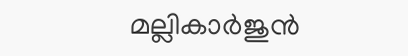മല്ലികാര്‍ജുന്‍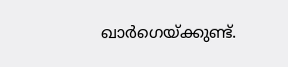ഖാര്‍ഗെയ്ക്കുണ്ട്.